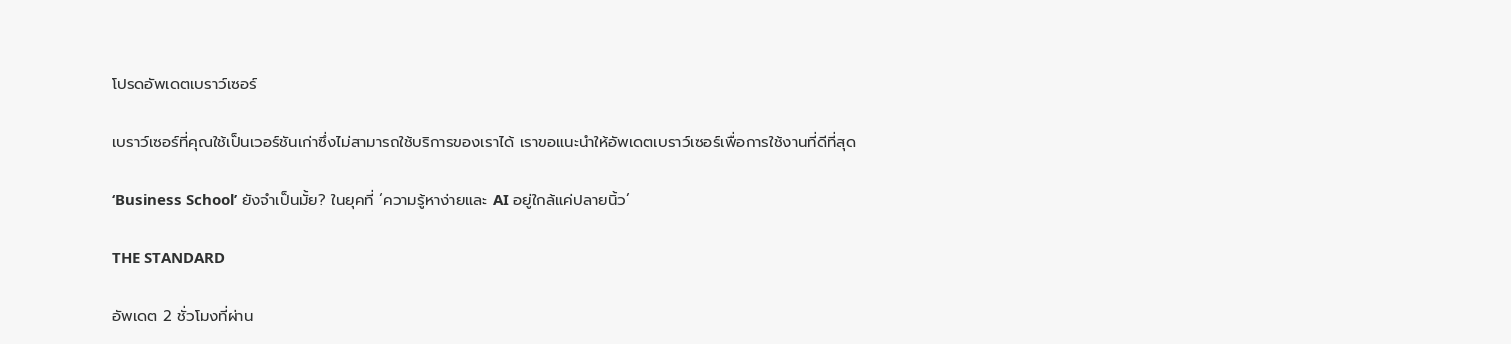โปรดอัพเดตเบราว์เซอร์

เบราว์เซอร์ที่คุณใช้เป็นเวอร์ชันเก่าซึ่งไม่สามารถใช้บริการของเราได้ เราขอแนะนำให้อัพเดตเบราว์เซอร์เพื่อการใช้งานที่ดีที่สุด

‘Business School’ ยังจำเป็นมั้ย? ในยุคที่ ‘ความรู้หาง่ายและ AI อยู่ใกล้แค่ปลายนิ้ว’

THE STANDARD

อัพเดต 2 ชั่วโมงที่ผ่าน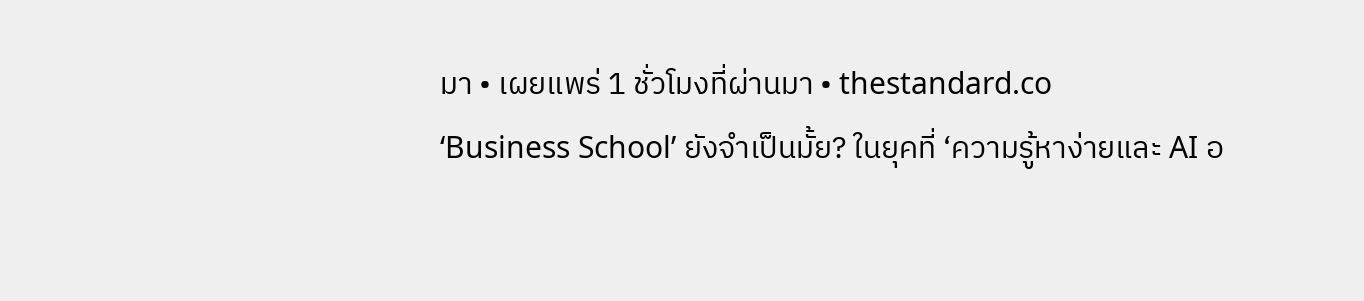มา • เผยแพร่ 1 ชั่วโมงที่ผ่านมา • thestandard.co
‘Business School’ ยังจำเป็นมั้ย? ในยุคที่ ‘ความรู้หาง่ายและ AI อ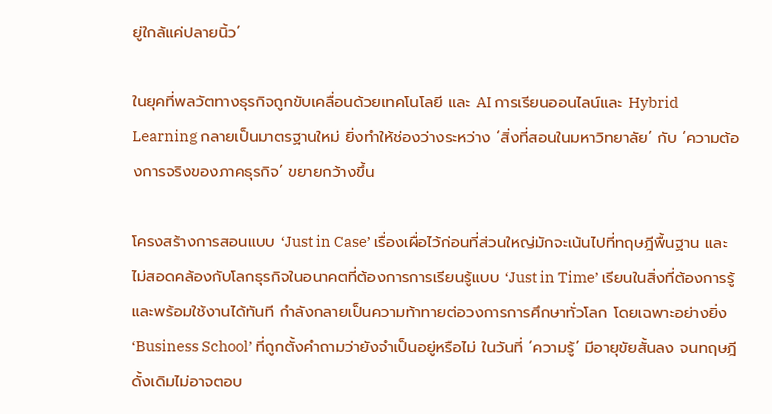ยู่ใกล้แค่ปลายนิ้ว’

ในยุคที่พลวัตทางธุรกิจถูกขับเคลื่อนด้วยเทคโนโลยี และ AI การเรียนออนไลน์และ Hybrid Learning กลายเป็นมาตรฐานใหม่ ยิ่งทำให้ช่องว่างระหว่าง ‘สิ่งที่สอนในมหาวิทยาลัย’ กับ ‘ความต้องการจริงของภาคธุรกิจ’ ขยายกว้างขึ้น

โครงสร้างการสอนแบบ ‘Just in Case’ เรื่องเผื่อไว้ก่อนที่ส่วนใหญ่มักจะเน้นไปที่ทฤษฎีพื้นฐาน และไม่สอดคล้องกับโลกธุรกิจในอนาคตที่ต้องการการเรียนรู้แบบ ‘Just in Time’ เรียนในสิ่งที่ต้องการรู้และพร้อมใช้งานได้ทันที กำลังกลายเป็นความท้าทายต่อวงการการศึกษาทั่วโลก โดยเฉพาะอย่างยิ่ง ‘Business School’ ที่ถูกตั้งคำถามว่ายังจำเป็นอยู่หรือไม่ ในวันที่ ‘ความรู้’ มีอายุขัยสั้นลง จนทฤษฎีดั้งเดิมไม่อาจตอบ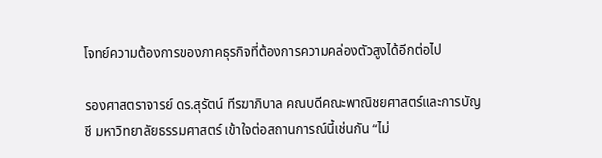โจทย์ความต้องการของภาคธุรกิจที่ต้องการความคล่องตัวสูงได้อีกต่อไป

รองศาสตราจารย์ ดร.สุรัตน์ ทีรฆาภิบาล คณบดีคณะพาณิชยศาสตร์และการบัญชี มหาวิทยาลัยธรรมศาสตร์ เข้าใจต่อสถานการณ์นี้เช่นกัน “ไม่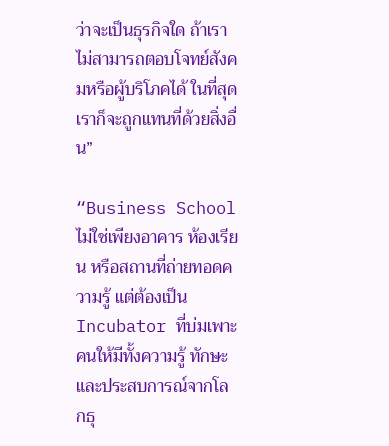ว่าจะเป็นธุรกิจใด ถ้าเราไม่สามารถตอบโจทย์สังคมหรือผู้บริโภคได้ ในที่สุดเราก็จะถูกแทนที่ด้วยสิ่งอื่น”

“Business School ไม่ใช่เพียงอาคาร ห้องเรียน หรือสถานที่ถ่ายทอดความรู้ แต่ต้องเป็น Incubator ที่บ่มเพาะคนให้มีทั้งความรู้ ทักษะ และประสบการณ์จากโลกธุ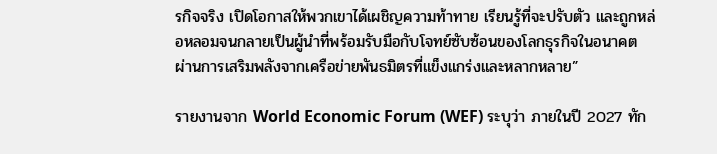รกิจจริง เปิดโอกาสให้พวกเขาได้เผชิญความท้าทาย เรียนรู้ที่จะปรับตัว และถูกหล่อหลอมจนกลายเป็นผู้นำที่พร้อมรับมือกับโจทย์ซับซ้อนของโลกธุรกิจในอนาคต ผ่านการเสริมพลังจากเครือข่ายพันธมิตรที่แข็งแกร่งและหลากหลาย”

รายงานจาก World Economic Forum (WEF) ระบุว่า ภายในปี 2027 ทัก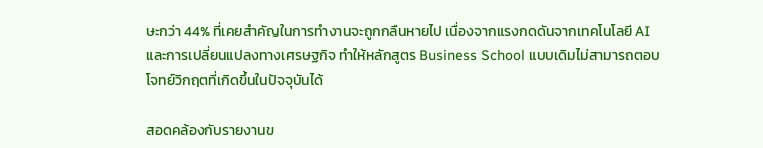ษะกว่า 44% ที่เคยสำคัญในการทำงานจะถูกกลืนหายไป เนื่องจากแรงกดดันจากเทคโนโลยี AI และการเปลี่ยนแปลงทางเศรษฐกิจ ทำให้หลักสูตร Business School แบบเดิมไม่สามารถตอบโจทย์วิกฤตที่เกิดขึ้นในปัจจุบันได้

สอดคล้องกับรายงานข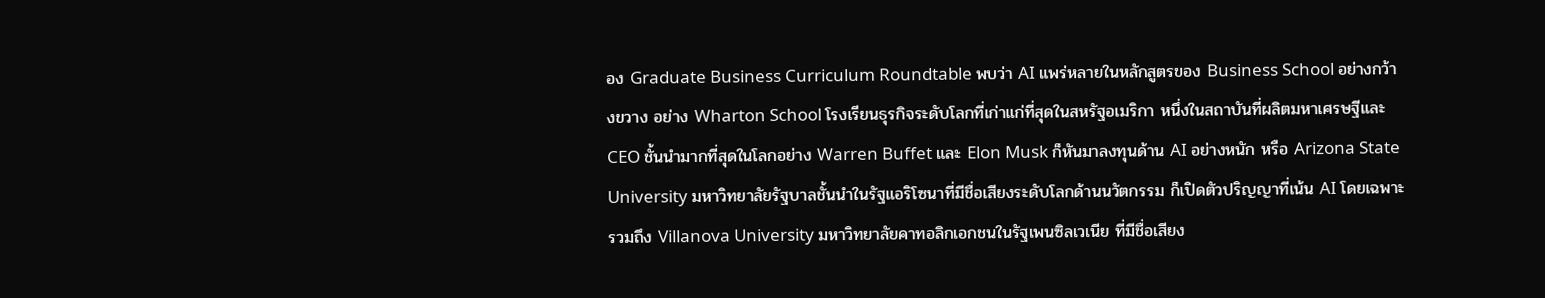อง Graduate Business Curriculum Roundtable พบว่า AI แพร่หลายในหลักสูตรของ Business School อย่างกว้างขวาง อย่าง Wharton School โรงเรียนธุรกิจระดับโลกที่เก่าแก่ที่สุดในสหรัฐอเมริกา หนึ่งในสถาบันที่ผลิตมหาเศรษฐีและ CEO ชั้นนำมากที่สุดในโลกอย่าง Warren Buffet และ Elon Musk ก็หันมาลงทุนด้าน AI อย่างหนัก หรือ Arizona State University มหาวิทยาลัยรัฐบาลชั้นนำในรัฐแอริโซนาที่มีชื่อเสียงระดับโลกด้านนวัตกรรม ก็เปิดตัวปริญญาที่เน้น AI โดยเฉพาะ รวมถึง Villanova University มหาวิทยาลัยคาทอลิกเอกชนในรัฐเพนซิลเวเนีย ที่มีชื่อเสียง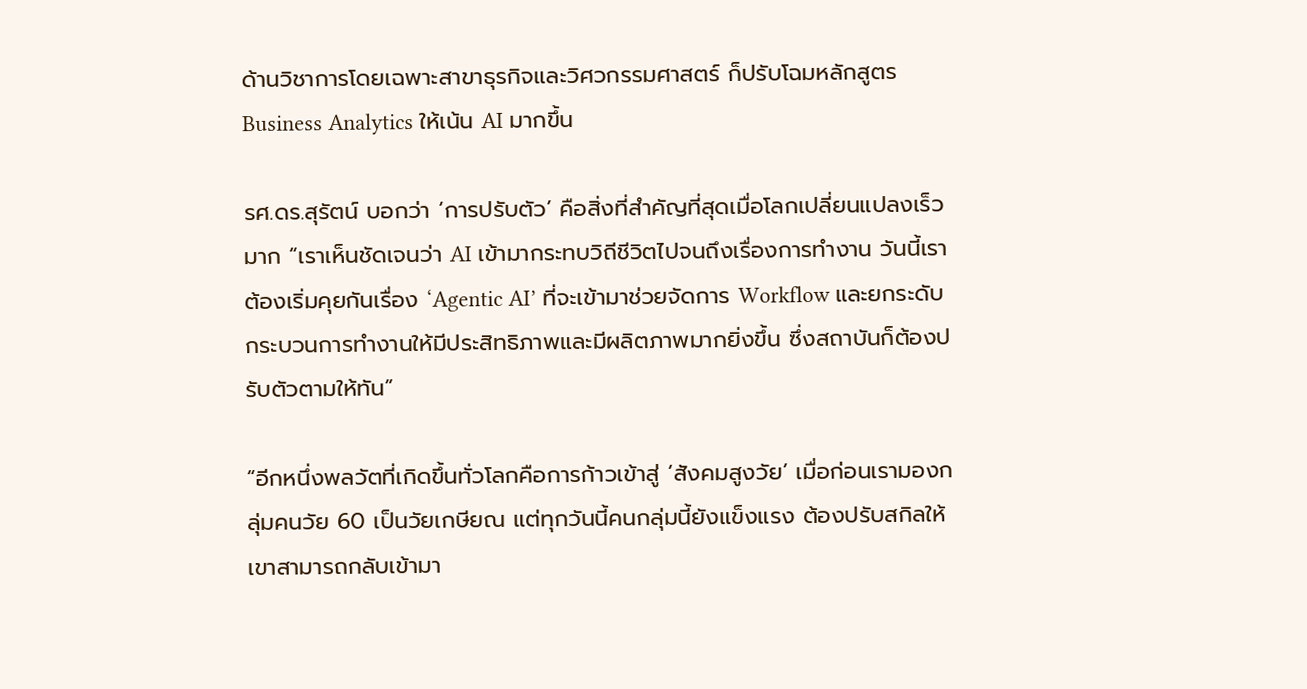ด้านวิชาการโดยเฉพาะสาขาธุรกิจและวิศวกรรมศาสตร์ ก็ปรับโฉมหลักสูตร Business Analytics ให้เน้น AI มากขึ้น

รศ.ดร.สุรัตน์ บอกว่า ‘การปรับตัว’ คือสิ่งที่สำคัญที่สุดเมื่อโลกเปลี่ยนแปลงเร็วมาก “เราเห็นชัดเจนว่า AI เข้ามากระทบวิถีชีวิตไปจนถึงเรื่องการทำงาน วันนี้เราต้องเริ่มคุยกันเรื่อง ‘Agentic AI’ ที่จะเข้ามาช่วยจัดการ Workflow และยกระดับกระบวนการทำงานให้มีประสิทธิภาพและมีผลิตภาพมากยิ่งขึ้น ซึ่งสถาบันก็ต้องปรับตัวตามให้ทัน”

“อีกหนึ่งพลวัตที่เกิดขึ้นทั่วโลกคือการก้าวเข้าสู่ ‘สังคมสูงวัย’ เมื่อก่อนเรามองกลุ่มคนวัย 60 เป็นวัยเกษียณ แต่ทุกวันนี้คนกลุ่มนี้ยังแข็งแรง ต้องปรับสกิลให้เขาสามารถกลับเข้ามา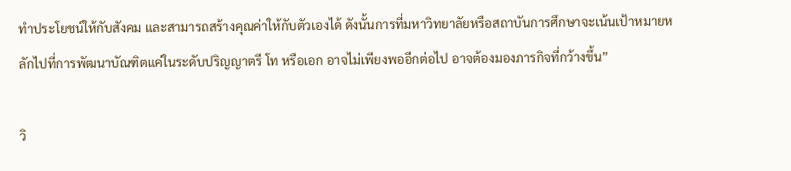ทำประโยชน์ให้กับสังคม และสามารถสร้างคุณค่าให้กับตัวเองได้ ดังนั้นการที่มหาวิทยาลัยหรือสถาบันการศึกษาจะเน้นเป้าหมายหลักไปที่การพัฒนาบัณฑิตแค่ในระดับปริญญาตรี โท หรือเอก อาจไม่เพียงพออีกต่อไป อาจต้องมองภารกิจที่กว้างขึ้น”

วิ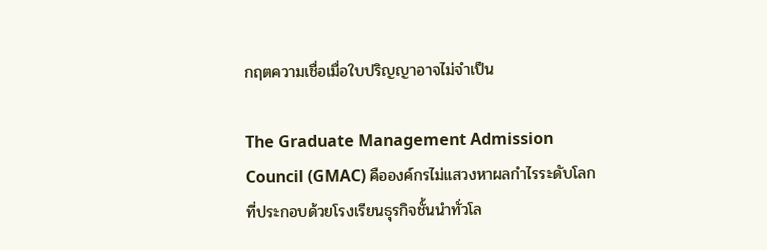กฤตความเชื่อเมื่อใบปริญญาอาจไม่จำเป็น

The Graduate Management Admission Council (GMAC) คือองค์กรไม่แสวงหาผลกำไรระดับโลก ที่ประกอบด้วยโรงเรียนธุรกิจชั้นนำทั่วโล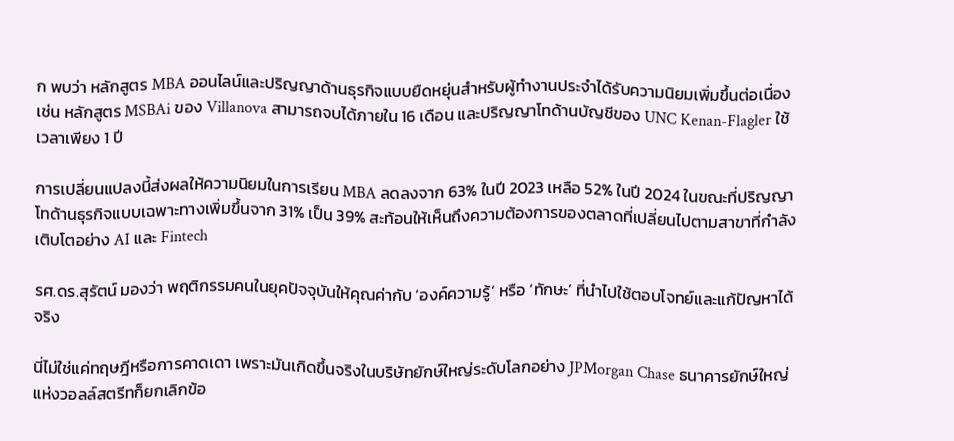ก พบว่า หลักสูตร MBA ออนไลน์และปริญญาด้านธุรกิจแบบยืดหยุ่นสำหรับผู้ทำงานประจำได้รับความนิยมเพิ่มขึ้นต่อเนื่อง เช่น หลักสูตร MSBAi ของ Villanova สามารถจบได้ภายใน 16 เดือน และปริญญาโทด้านบัญชีของ UNC Kenan-Flagler ใช้เวลาเพียง 1 ปี

การเปลี่ยนแปลงนี้ส่งผลให้ความนิยมในการเรียน MBA ลดลงจาก 63% ในปี 2023 เหลือ 52% ในปี 2024 ในขณะที่ปริญญาโทด้านธุรกิจแบบเฉพาะทางเพิ่มขึ้นจาก 31% เป็น 39% สะท้อนให้เห็นถึงความต้องการของตลาดที่เปลี่ยนไปตามสาขาที่กำลังเติบโตอย่าง AI และ Fintech

รศ.ดร.สุรัตน์ มองว่า พฤติกรรมคนในยุคปัจจุบันให้คุณค่ากับ ‘องค์ความรู้’ หรือ ‘ทักษะ’ ที่นำไปใช้ตอบโจทย์และแก้ปัญหาได้จริง

นี่ไม่ใช่แค่ทฤษฎีหรือการคาดเดา เพราะมันเกิดขึ้นจริงในบริษัทยักษ์ใหญ่ระดับโลกอย่าง JPMorgan Chase ธนาคารยักษ์ใหญ่แห่งวอลล์สตรีทก็ยกเลิกข้อ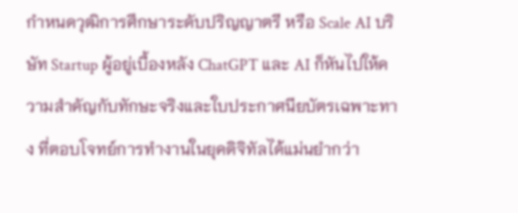กำหนดวุฒิการศึกษาระดับปริญญาตรี หรือ Scale AI บริษัท Startup ผู้อยู่เบื้องหลัง ChatGPT และ AI ก็หันไปให้ความสำคัญกับทักษะจริงและใบประกาศนียบัตรเฉพาะทาง ที่ตอบโจทย์การทำงานในยุคดิจิทัลได้แม่นยำกว่า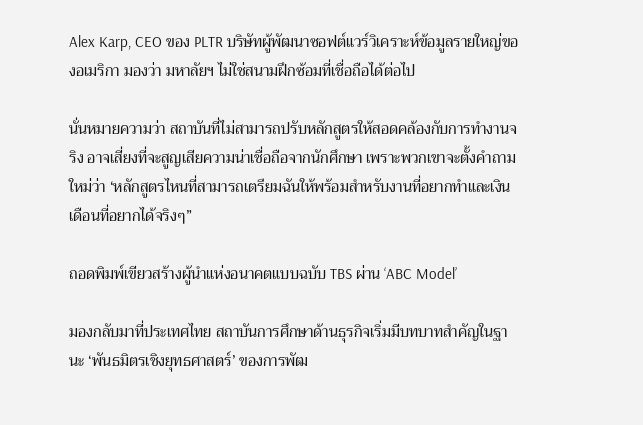Alex Karp, CEO ของ PLTR บริษัทผู้พัฒนาซอฟต์แวร์วิเคราะห์ข้อมูลรายใหญ่ของอเมริกา มองว่า มหาลัยฯ ไม่ใช่สนามฝึกซ้อมที่เชื่อถือได้ต่อไป

นั่นหมายความว่า สถาบันที่ไม่สามารถปรับหลักสูตรให้สอดคล้องกับการทำงานจริง อาจเสี่ยงที่จะสูญเสียความน่าเชื่อถือจากนักศึกษา เพราะพวกเขาจะตั้งคำถามใหม่ว่า ‘หลักสูตรไหนที่สามารถเตรียมฉันให้พร้อมสำหรับงานที่อยากทำและเงินเดือนที่อยากได้จริงๆ”

ถอดพิมพ์เขียวสร้างผู้นำแห่งอนาคตแบบฉบับ TBS ผ่าน ‘ABC Model’

มองกลับมาที่ประเทศไทย สถาบันการศึกษาด้านธุรกิจเริ่มมีบทบาทสำคัญในฐานะ ‘พันธมิตรเชิงยุทธศาสตร์’ ของการพัฒ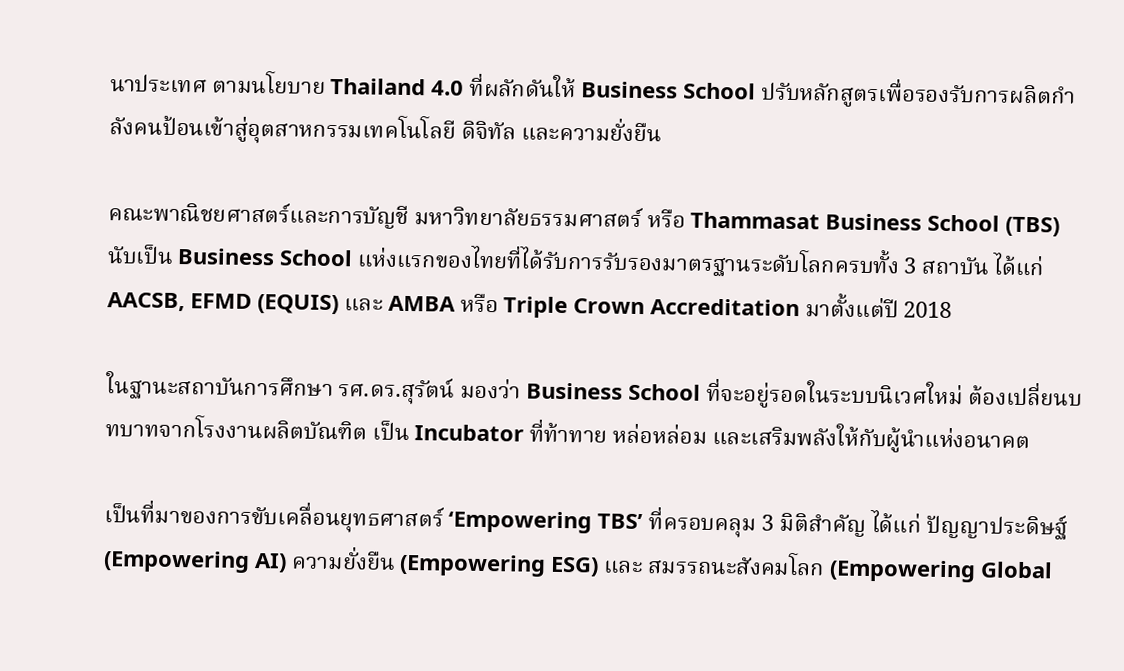นาประเทศ ตามนโยบาย Thailand 4.0 ที่ผลักดันให้ Business School ปรับหลักสูตรเพื่อรองรับการผลิตกำลังคนป้อนเข้าสู่อุตสาหกรรมเทคโนโลยี ดิจิทัล และความยั่งยืน

คณะพาณิชยศาสตร์และการบัญชี มหาวิทยาลัยธรรมศาสตร์ หรือ Thammasat Business School (TBS) นับเป็น Business School แห่งแรกของไทยที่ได้รับการรับรองมาตรฐานระดับโลกครบทั้ง 3 สถาบัน ได้แก่ AACSB, EFMD (EQUIS) และ AMBA หรือ Triple Crown Accreditation มาตั้งแต่ปี 2018

ในฐานะสถาบันการศึกษา รศ.ดร.สุรัตน์ มองว่า Business School ที่จะอยู่รอดในระบบนิเวศใหม่ ต้องเปลี่ยนบทบาทจากโรงงานผลิตบัณฑิต เป็น Incubator ที่ท้าทาย หล่อหล่อม และเสริมพลังให้กับผู้นำแห่งอนาคต

เป็นที่มาของการขับเคลื่อนยุทธศาสตร์ ‘Empowering TBS’ ที่ครอบคลุม 3 มิติสำคัญ ได้แก่ ปัญญาประดิษฐ์ (Empowering AI) ความยั่งยืน (Empowering ESG) และ สมรรถนะสังคมโลก (Empowering Global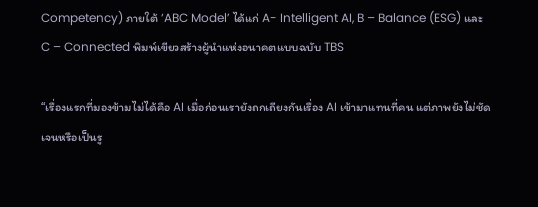Competency) ภายใต้ ‘ABC Model’ ได้แก่ A- Intelligent AI, B – Balance (ESG) และ C – Connected พิมพ์เขียวสร้างผู้นำแห่งอนาคตแบบฉบับ TBS

“เรื่องแรกที่มองข้ามไม่ได้คือ AI เมื่อก่อนเรายังถกเถียงกันเรื่อง AI เข้ามาแทนที่คน แต่ภาพยังไม่ชัดเจนหรือเป็นรู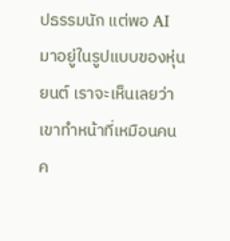ปธรรมนัก แต่พอ AI มาอยู่ในรูปแบบของหุ่นยนต์ เราจะเห็นเลยว่าเขาทำหน้าที่เหมือนคนค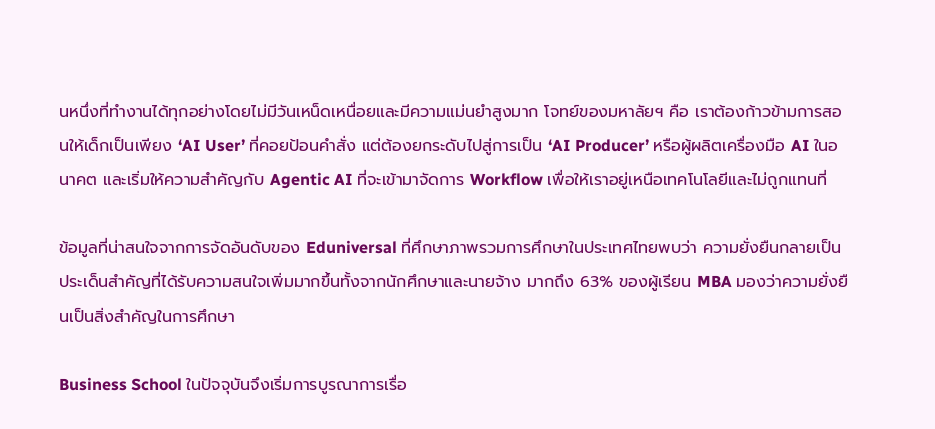นหนึ่งที่ทำงานได้ทุกอย่างโดยไม่มีวันเหน็ดเหนื่อยและมีความแม่นยำสูงมาก โจทย์ของมหาลัยฯ คือ เราต้องก้าวข้ามการสอนให้เด็กเป็นเพียง ‘AI User’ ที่คอยป้อนคำสั่ง แต่ต้องยกระดับไปสู่การเป็น ‘AI Producer’ หรือผู้ผลิตเครื่องมือ AI ในอนาคต และเริ่มให้ความสำคัญกับ Agentic AI ที่จะเข้ามาจัดการ Workflow เพื่อให้เราอยู่เหนือเทคโนโลยีและไม่ถูกแทนที่

ข้อมูลที่น่าสนใจจากการจัดอันดับของ Eduniversal ที่ศึกษาภาพรวมการศึกษาในประเทศไทยพบว่า ความยั่งยืนกลายเป็นประเด็นสำคัญที่ได้รับความสนใจเพิ่มมากขึ้นทั้งจากนักศึกษาและนายจ้าง มากถึง 63% ของผู้เรียน MBA มองว่าความยั่งยืนเป็นสิ่งสำคัญในการศึกษา

Business School ในปัจจุบันจึงเริ่มการบูรณาการเรื่อ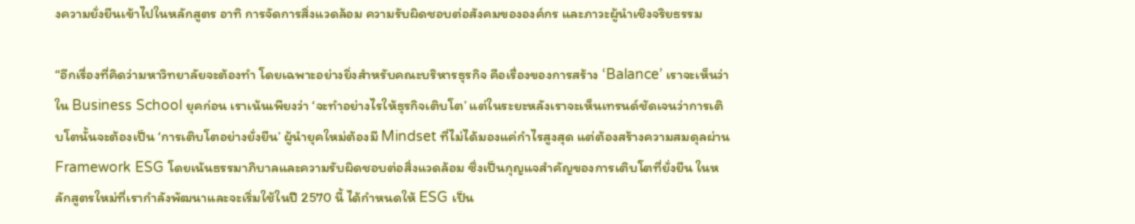งความยั่งยืนเข้าไปในหลักสูตร อาทิ การจัดการสิ่งแวดล้อม ความรับผิดชอบต่อสังคมขององค์กร และภาวะผู้นำเชิงจริยธรรม

“อีกเรื่องที่คิดว่ามหาวิทยาลัยจะต้องทำ โดยเฉพาะอย่างยิ่งสำหรับคณะบริหารธุรกิจ คือเรื่องของการสร้าง ‘Balance’ เราจะเห็นว่าใน Business School ยุคก่อน เราเน้นเพียงว่า ‘จะทำอย่างไรให้ธุรกิจเติบโต’ แต่ในระยะหลังเราจะเห็นเทรนด์ชัดเจนว่าการเติบโตนั้นจะต้องเป็น ‘การเติบโตอย่างยั่งยืน’ ผู้นำยุคใหม่ต้องมี Mindset ที่ไม่ได้มองแค่กำไรสูงสุด แต่ต้องสร้างความสมดุลผ่าน Framework ESG โดยเน้นธรรมาภิบาลและความรับผิดชอบต่อสิ่งแวดล้อม ซึ่งเป็นกุญแจสำคัญของการเติบโตที่ยั่งยืน ในหลักสูตรใหม่ที่เรากำลังพัฒนาและจะเริ่มใช้ในปี 2570 นี้ ได้กำหนดให้ ESG เป็น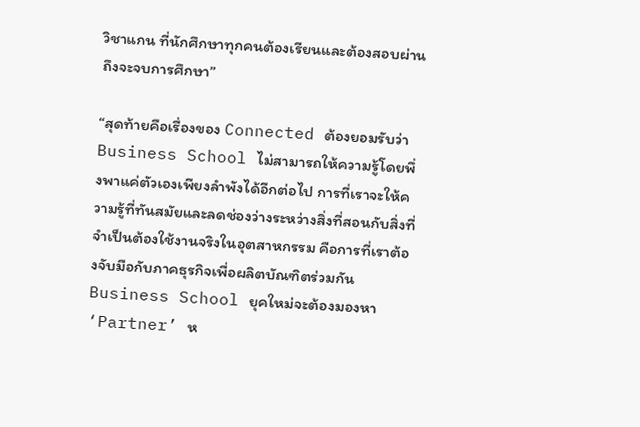วิชาแกน ที่นักศึกษาทุกคนต้องเรียนและต้องสอบผ่านถึงจะจบการศึกษา”

“สุดท้ายคือเรื่องของ Connected ต้องยอมรับว่า Business School ไม่สามารถให้ความรู้โดยพึ่งพาแค่ตัวเองเพียงลำพังได้อีกต่อไป การที่เราจะให้ความรู้ที่ทันสมัยและลดช่องว่างระหว่างสิ่งที่สอนกับสิ่งที่จำเป็นต้องใช้งานจริงในอุตสาหกรรม คือการที่เราต้องจับมือกับภาคธุรกิจเพื่อผลิตบัณฑิตร่วมกัน Business School ยุคใหม่จะต้องมองหา ‘Partner’ ห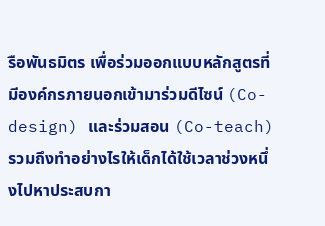รือพันธมิตร เพื่อร่วมออกแบบหลักสูตรที่มีองค์กรภายนอกเข้ามาร่วมดีไซน์ (Co-design) และร่วมสอน (Co-teach) รวมถึงทำอย่างไรให้เด็กได้ใช้เวลาช่วงหนึ่งไปหาประสบกา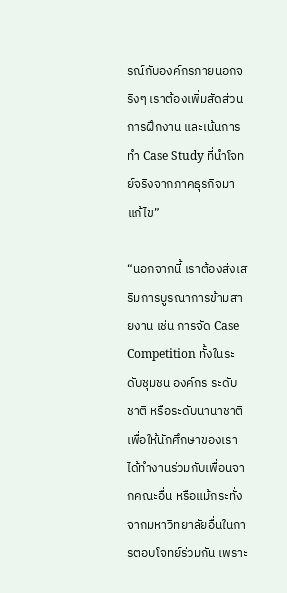รณ์กับองค์กรภายนอกจริงๆ เราต้องเพิ่มสัดส่วนการฝึกงาน และเน้นการทำ Case Study ที่นำโจทย์จริงจากภาคธุรกิจมาแก้ไข”

“นอกจากนี้ เราต้องส่งเสริมการบูรณาการข้ามสายงาน เช่น การจัด Case Competition ทั้งในระดับชุมชน องค์กร ระดับชาติ หรือระดับนานาชาติ เพื่อให้นักศึกษาของเราได้ทำงานร่วมกับเพื่อนจากคณะอื่น หรือแม้กระทั่งจากมหาวิทยาลัยอื่นในการตอบโจทย์ร่วมกัน เพราะ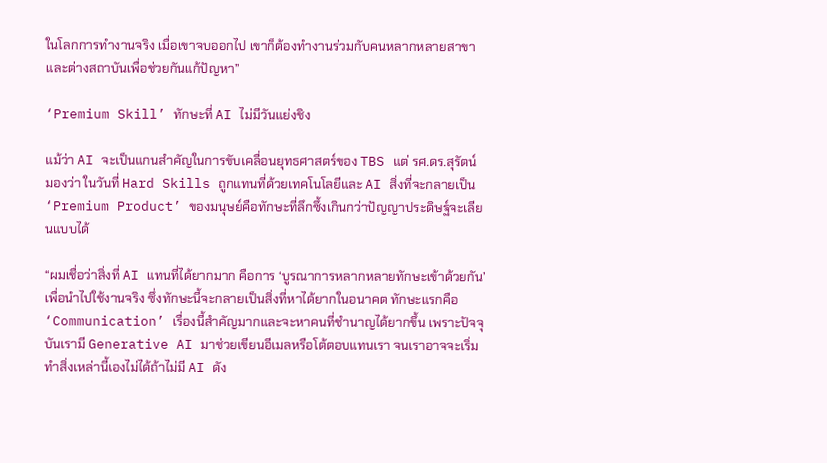ในโลกการทำงานจริง เมื่อเขาจบออกไป เขาก็ต้องทำงานร่วมกับคนหลากหลายสาขาและต่างสถาบันเพื่อช่วยกันแก้ปัญหา”

‘Premium Skill’ ทักษะที่ AI ไม่มีวันแย่งชิง

แม้ว่า AI จะเป็นแกนสำคัญในการขับเคลื่อนยุทธศาสตร์ของ TBS แต่ รศ.ดร.สุรัตน์ มองว่า ในวันที่ Hard Skills ถูกแทนที่ด้วยเทคโนโลยีและ AI สิ่งที่จะกลายเป็น ‘Premium Product’ ของมนุษย์คือทักษะที่ลึกซึ้งเกินกว่าปัญญาประดิษฐ์จะเลียนแบบได้

“ผมเชื่อว่าสิ่งที่ AI แทนที่ได้ยากมาก คือการ ‘บูรณาการหลากหลายทักษะเข้าด้วยกัน’ เพื่อนำไปใช้งานจริง ซึ่งทักษะนี้จะกลายเป็นสิ่งที่หาได้ยากในอนาคต ทักษะแรกคือ ‘Communication’ เรื่องนี้สำคัญมากและจะหาคนที่ชำนาญได้ยากขึ้น เพราะปัจจุบันเรามี Generative AI มาช่วยเขียนอีเมลหรือโต้ตอบแทนเรา จนเราอาจจะเริ่มทำสิ่งเหล่านี้เองไม่ได้ถ้าไม่มี AI ดัง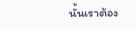นั้นเราต้อง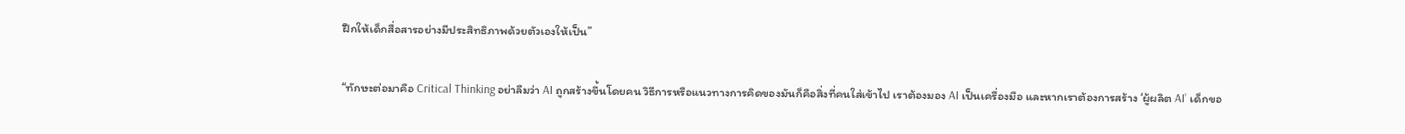ฝึกให้เด็กสื่อสารอย่างมีประสิทธิภาพด้วยตัวเองให้เป็น”

“ทักษะต่อมาคือ Critical Thinking อย่าลืมว่า AI ถูกสร้างขึ้นโดยคน วิธีการหรือแนวทางการคิดของมันก็คือสิ่งที่คนใส่เข้าไป เราต้องมอง AI เป็นเครื่องมือ และหากเราต้องการสร้าง ‘ผู้ผลิต AI’ เด็กขอ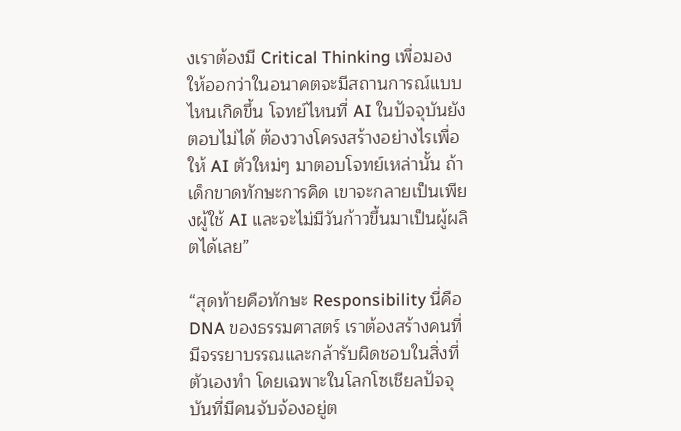งเราต้องมี Critical Thinking เพื่อมองให้ออกว่าในอนาคตจะมีสถานการณ์แบบไหนเกิดขึ้น โจทย์ไหนที่ AI ในปัจจุบันยังตอบไม่ได้ ต้องวางโครงสร้างอย่างไรเพื่อให้ AI ตัวใหม่ๆ มาตอบโจทย์เหล่านั้น ถ้าเด็กขาดทักษะการคิด เขาจะกลายเป็นเพียงผู้ใช้ AI และจะไม่มีวันก้าวขึ้นมาเป็นผู้ผลิตได้เลย”

“สุดท้ายคือทักษะ Responsibility นี่คือ DNA ของธรรมศาสตร์ เราต้องสร้างคนที่มีจรรยาบรรณและกล้ารับผิดชอบในสิ่งที่ตัวเองทำ โดยเฉพาะในโลกโซเชียลปัจจุบันที่มีคนจับจ้องอยู่ต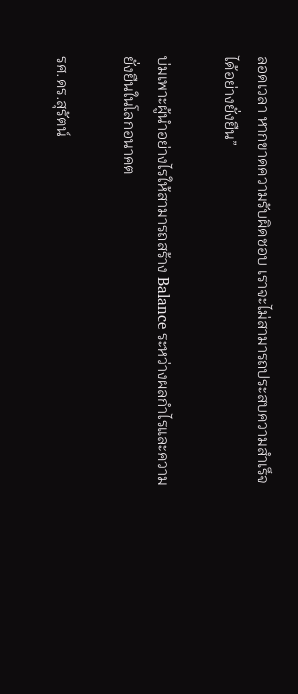ลอดเวลา หากขาดความรับผิดชอบ เราจะไม่สามารถประสบความสำเร็จได้อย่างยั่งยืน”

บ่มเพาะผู้นำอย่างไรให้สามารถสร้าง Balance ระหว่างผลกำไรและความยั่งยืนในโลกอนาคต

รศ.ดร.สุรัตน์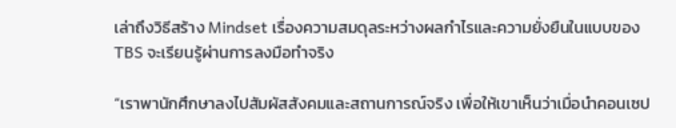เล่าถึงวิธีสร้าง Mindset เรื่องความสมดุลระหว่างผลกำไรและความยั่งยืนในแบบของ TBS จะเรียนรู้ผ่านการลงมือทำจริง

“เราพานักศึกษาลงไปสัมผัสสังคมและสถานการณ์จริง เพื่อให้เขาเห็นว่าเมื่อนำคอนเซป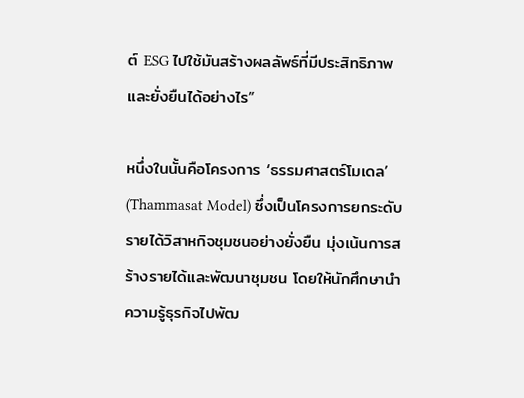ต์ ESG ไปใช้มันสร้างผลลัพธ์ที่มีประสิทธิภาพและยั่งยืนได้อย่างไร”

หนึ่งในนั้นคือโครงการ ‘ธรรมศาสตร์โมเดล’ (Thammasat Model) ซึ่งเป็นโครงการยกระดับรายได้วิสาหกิจชุมชนอย่างยั่งยืน มุ่งเน้นการสร้างรายได้และพัฒนาชุมชน โดยให้นักศึกษานำความรู้ธุรกิจไปพัฒ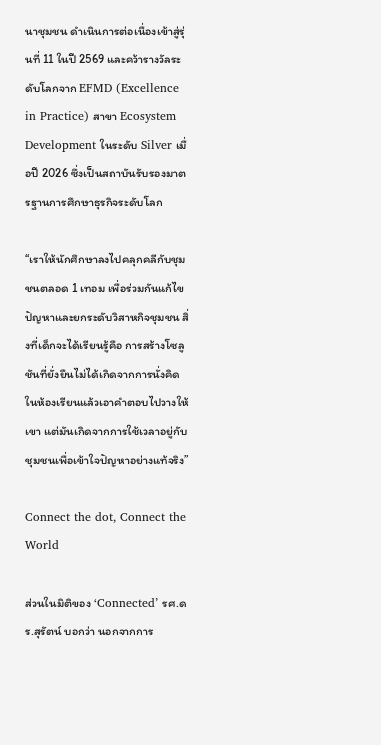นาชุมชน ดำเนินการต่อเนื่องเข้าสู่รุ่นที่ 11 ในปี 2569 และคว้ารางวัลระดับโลกจาก EFMD (Excellence in Practice) สาขา Ecosystem Development ในระดับ Silver เมื่อปี 2026 ซึ่งเป็นสถาบันรับรองมาตรฐานการศึกษาธุรกิจระดับโลก

“เราให้นักศึกษาลงไปคลุกคลีกับชุมชนตลอด 1 เทอม เพื่อร่วมกันแก้ไขปัญหาและยกระดับวิสาหกิจชุมชน สิ่งที่เด็กจะได้เรียนรู้คือ การสร้างโซลูชันที่ยั่งยืนไม่ได้เกิดจากการนั่งคิดในห้องเรียนแล้วเอาคำตอบไปวางให้เขา แต่มันเกิดจากการใช้เวลาอยู่กับชุมชนเพื่อเข้าใจปัญหาอย่างแท้จริง”

Connect the dot, Connect the World

ส่วนในมิติของ ‘Connected’ รศ.ดร.สุรัตน์ บอกว่า นอกจากการ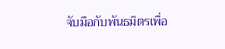จับมือกับพันธมิตรเพื่อ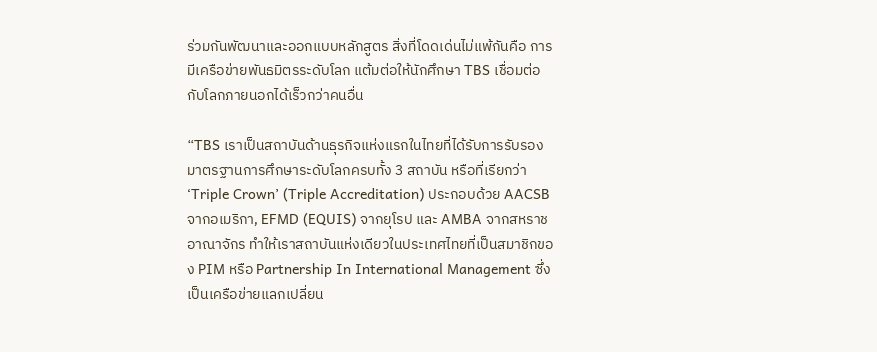ร่วมกันพัฒนาและออกแบบหลักสูตร สิ่งที่โดดเด่นไม่แพ้กันคือ การมีเครือข่ายพันธมิตรระดับโลก แต้มต่อให้นักศึกษา TBS เชื่อมต่อกับโลกภายนอกได้เร็วกว่าคนอื่น

“TBS เราเป็นสถาบันด้านธุรกิจแห่งแรกในไทยที่ได้รับการรับรองมาตรฐานการศึกษาระดับโลกครบทั้ง 3 สถาบัน หรือที่เรียกว่า ‘Triple Crown’ (Triple Accreditation) ประกอบด้วย AACSB จากอเมริกา, EFMD (EQUIS) จากยุโรป และ AMBA จากสหราชอาณาจักร ทำให้เราสถาบันแห่งเดียวในประเทศไทยที่เป็นสมาชิกของ PIM หรือ Partnership In International Management ซึ่งเป็นเครือข่ายแลกเปลี่ยน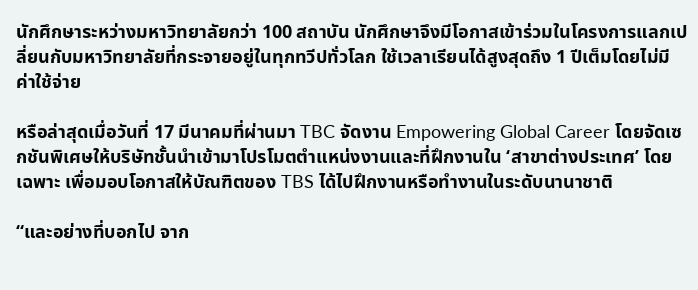นักศึกษาระหว่างมหาวิทยาลัยกว่า 100 สถาบัน นักศึกษาจึงมีโอกาสเข้าร่วมในโครงการแลกเปลี่ยนกับมหาวิทยาลัยที่กระจายอยู่ในทุกทวีปทั่วโลก ใช้เวลาเรียนได้สูงสุดถึง 1 ปีเต็มโดยไม่มีค่าใช้จ่าย

หรือล่าสุดเมื่อวันที่ 17 มีนาคมที่ผ่านมา TBC จัดงาน Empowering Global Career โดยจัดเซกชันพิเศษให้บริษัทชั้นนำเข้ามาโปรโมตตำแหน่งงานและที่ฝึกงานใน ‘สาขาต่างประเทศ’ โดยเฉพาะ เพื่อมอบโอกาสให้บัณฑิตของ TBS ได้ไปฝึกงานหรือทำงานในระดับนานาชาติ

“และอย่างที่บอกไป จาก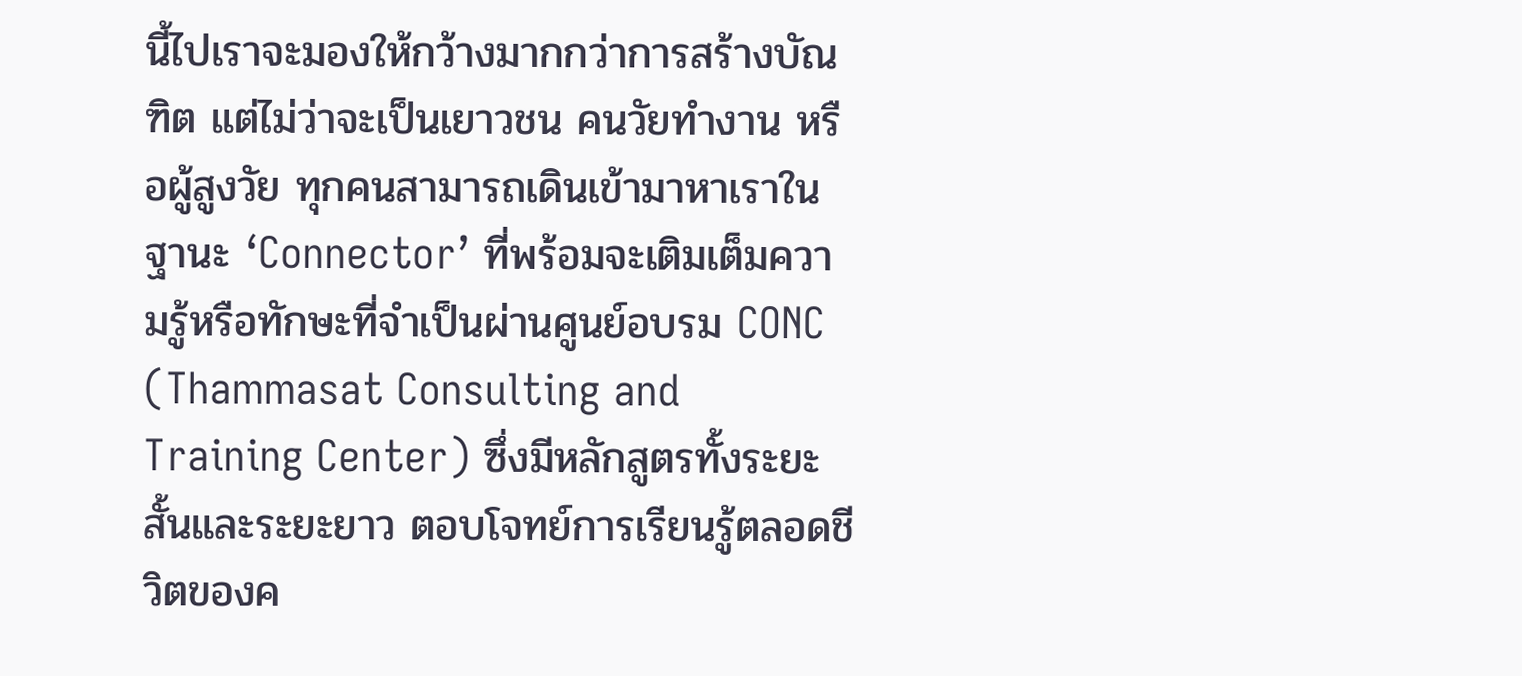นี้ไปเราจะมองให้กว้างมากกว่าการสร้างบัณฑิต แต่ไม่ว่าจะเป็นเยาวชน คนวัยทำงาน หรือผู้สูงวัย ทุกคนสามารถเดินเข้ามาหาเราในฐานะ ‘Connector’ ที่พร้อมจะเติมเต็มความรู้หรือทักษะที่จำเป็นผ่านศูนย์อบรม CONC (Thammasat Consulting and Training Center) ซึ่งมีหลักสูตรทั้งระยะสั้นและระยะยาว ตอบโจทย์การเรียนรู้ตลอดชีวิตของค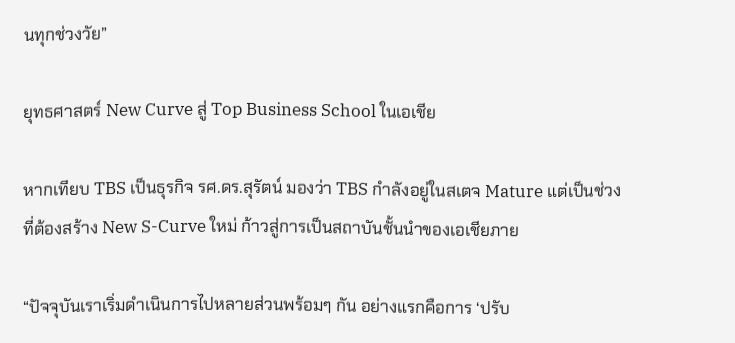นทุกช่วงวัย”

ยุทธศาสตร์ New Curve สู่ Top Business School ในเอเชีย

หากเทียบ TBS เป็นธุรกิจ รศ.ดร.สุรัตน์ มองว่า TBS กำลังอยู่ในสเตจ Mature แต่เป็นช่วงที่ต้องสร้าง New S-Curve ใหม่ ก้าวสู่การเป็นสถาบันชั้นนำของเอเชียภาย

“ปัจจุบันเราเริ่มดำเนินการไปหลายส่วนพร้อมๆ กัน อย่างแรกคือการ ‘ปรับ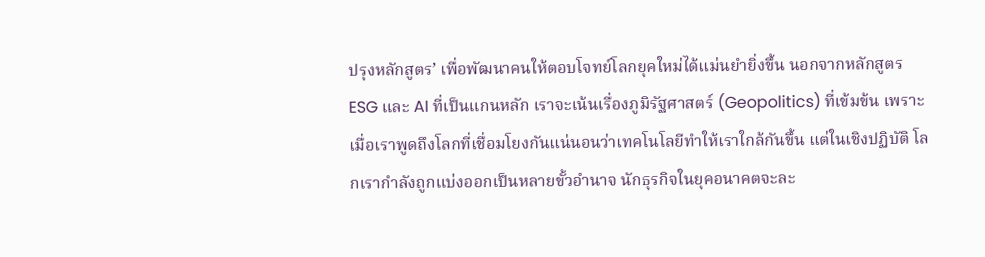ปรุงหลักสูตร’ เพื่อพัฒนาคนให้ตอบโจทย์โลกยุคใหม่ได้แม่นยำยิ่งขึ้น นอกจากหลักสูตร ESG และ AI ที่เป็นแกนหลัก เราจะเน้นเรื่องภูมิรัฐศาสตร์ (Geopolitics) ที่เข้มข้น เพราะเมื่อเราพูดถึงโลกที่เชื่อมโยงกันแน่นอนว่าเทคโนโลยีทำให้เราใกล้กันขึ้น แต่ในเชิงปฏิบัติ โลกเรากำลังถูกแบ่งออกเป็นหลายขั้วอำนาจ นักธุรกิจในยุคอนาคตจะละ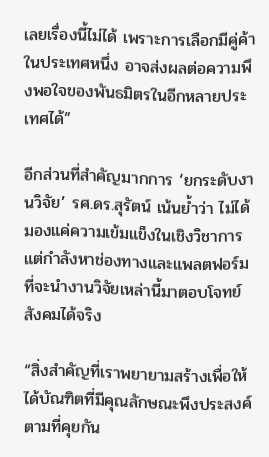เลยเรื่องนี้ไม่ได้ เพราะการเลือกมีคู่ค้าในประเทศหนึ่ง อาจส่งผลต่อความพึงพอใจของพันธมิตรในอีกหลายประเทศได้”

อีกส่วนที่สำคัญมากการ ‘ยกระดับงานวิจัย’ รศ.ดร.สุรัตน์ เน้นย้ำว่า ไม่ได้มองแค่ความเข้มแข็งในเชิงวิชาการ แต่กำลังหาช่องทางและแพลตฟอร์มที่จะนำงานวิจัยเหล่านี้มาตอบโจทย์สังคมได้จริง

“สิ่งสำคัญที่เราพยายามสร้างเพื่อให้ได้บัณฑิตที่มีคุณลักษณะพึงประสงค์ตามที่คุยกัน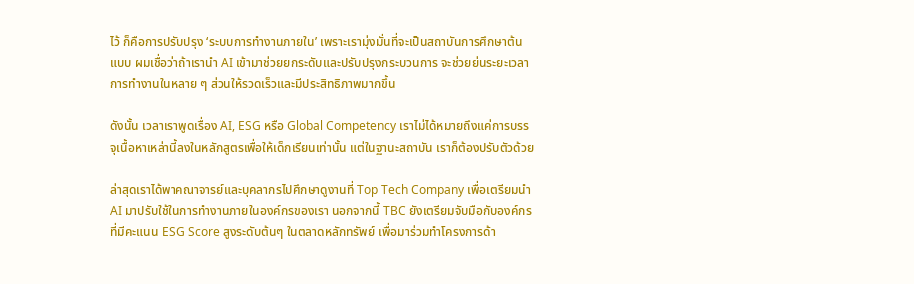ไว้ ก็คือการปรับปรุง ‘ระบบการทำงานภายใน’ เพราะเรามุ่งมั่นที่จะเป็นสถาบันการศึกษาต้นแบบ ผมเชื่อว่าถ้าเรานำ AI เข้ามาช่วยยกระดับและปรับปรุงกระบวนการ จะช่วยย่นระยะเวลาการทำงานในหลาย ๆ ส่วนให้รวดเร็วและมีประสิทธิภาพมากขึ้น

ดังนั้น เวลาเราพูดเรื่อง AI, ESG หรือ Global Competency เราไม่ได้หมายถึงแค่การบรรจุเนื้อหาเหล่านี้ลงในหลักสูตรเพื่อให้เด็กเรียนเท่านั้น แต่ในฐานะสถาบัน เราก็ต้องปรับตัวด้วย

ล่าสุดเราได้พาคณาจารย์และบุคลากรไปศึกษาดูงานที่ Top Tech Company เพื่อเตรียมนำ AI มาปรับใช้ในการทำงานภายในองค์กรของเรา นอกจากนี้ TBC ยังเตรียมจับมือกับองค์กรที่มีคะแนน ESG Score สูงระดับต้นๆ ในตลาดหลักทรัพย์ เพื่อมาร่วมทำโครงการด้า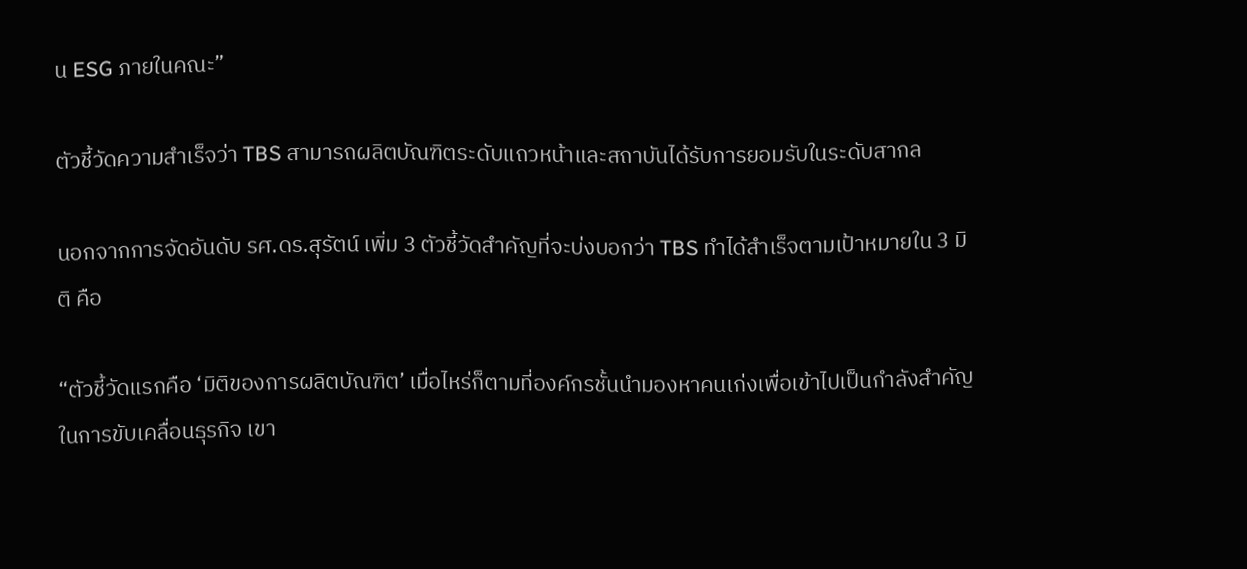น ESG ภายในคณะ”

ตัวชี้วัดความสำเร็จว่า TBS สามารถผลิตบัณฑิตระดับแถวหน้าและสถาบันได้รับการยอมรับในระดับสากล

นอกจากการจัดอันดับ รศ.ดร.สุรัตน์ เพิ่ม 3 ตัวชี้วัดสำคัญที่จะบ่งบอกว่า TBS ทำได้สำเร็จตามเป้าหมายใน 3 มิติ คือ

“ตัวชี้วัดแรกคือ ‘มิติของการผลิตบัณฑิต’ เมื่อไหร่ก็ตามที่องค์กรชั้นนำมองหาคนเก่งเพื่อเข้าไปเป็นกำลังสำคัญในการขับเคลื่อนธุรกิจ เขา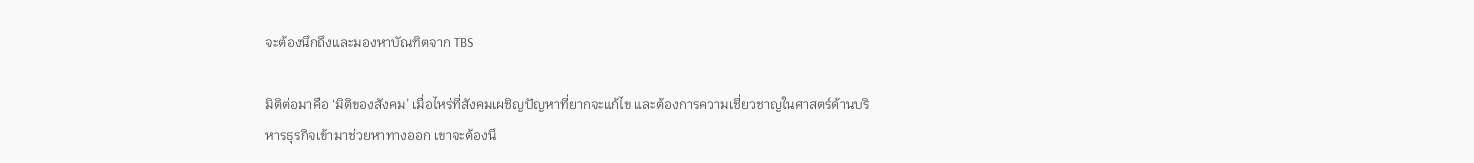จะต้องนึกถึงและมองหาบัณฑิตจาก TBS

มิติต่อมาคือ ‘มิติของสังคม’ เมื่อไหร่ที่สังคมเผชิญปัญหาที่ยากจะแก้ไข และต้องการความเชี่ยวชาญในศาสตร์ด้านบริหารธุรกิจเข้ามาช่วยหาทางออก เขาจะต้องนึ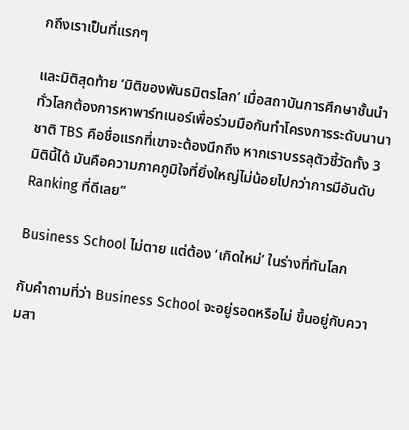กถึงเราเป็นที่แรกๆ

และมิติสุดท้าย ‘มิติของพันธมิตรโลก’ เมื่อสถาบันการศึกษาชั้นนำทั่วโลกต้องการหาพาร์ทเนอร์เพื่อร่วมมือกันทำโครงการระดับนานาชาติ TBS คือชื่อแรกที่เขาจะต้องนึกถึง หากเราบรรลุตัวชี้วัดทั้ง 3 มิตินี้ได้ มันคือความภาคภูมิใจที่ยิ่งใหญ่ไม่น้อยไปกว่าการมีอันดับ Ranking ที่ดีเลย”

Business School ไม่ตาย แต่ต้อง ‘เกิดใหม่’ ในร่างที่ทันโลก

กับคำถามที่ว่า Business School จะอยู่รอดหรือไม่ ขึ้นอยู่กับความสา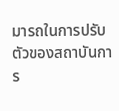มารถในการปรับตัวของสถาบันการ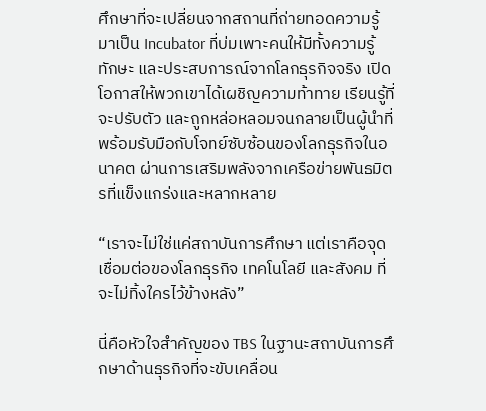ศึกษาที่จะเปลี่ยนจากสถานที่ถ่ายทอดความรู้ มาเป็น Incubator ที่บ่มเพาะคนให้มีทั้งความรู้ ทักษะ และประสบการณ์จากโลกธุรกิจจริง เปิดโอกาสให้พวกเขาได้เผชิญความท้าทาย เรียนรู้ที่จะปรับตัว และถูกหล่อหลอมจนกลายเป็นผู้นำที่พร้อมรับมือกับโจทย์ซับซ้อนของโลกธุรกิจในอนาคต ผ่านการเสริมพลังจากเครือข่ายพันธมิตรที่แข็งแกร่งและหลากหลาย

“เราจะไม่ใช่แค่สถาบันการศึกษา แต่เราคือจุดเชื่อมต่อของโลกธุรกิจ เทคโนโลยี และสังคม ที่จะไม่ทิ้งใครไว้ข้างหลัง”

นี่คือหัวใจสำคัญของ TBS ในฐานะสถาบันการศึกษาด้านธุรกิจที่จะขับเคลื่อน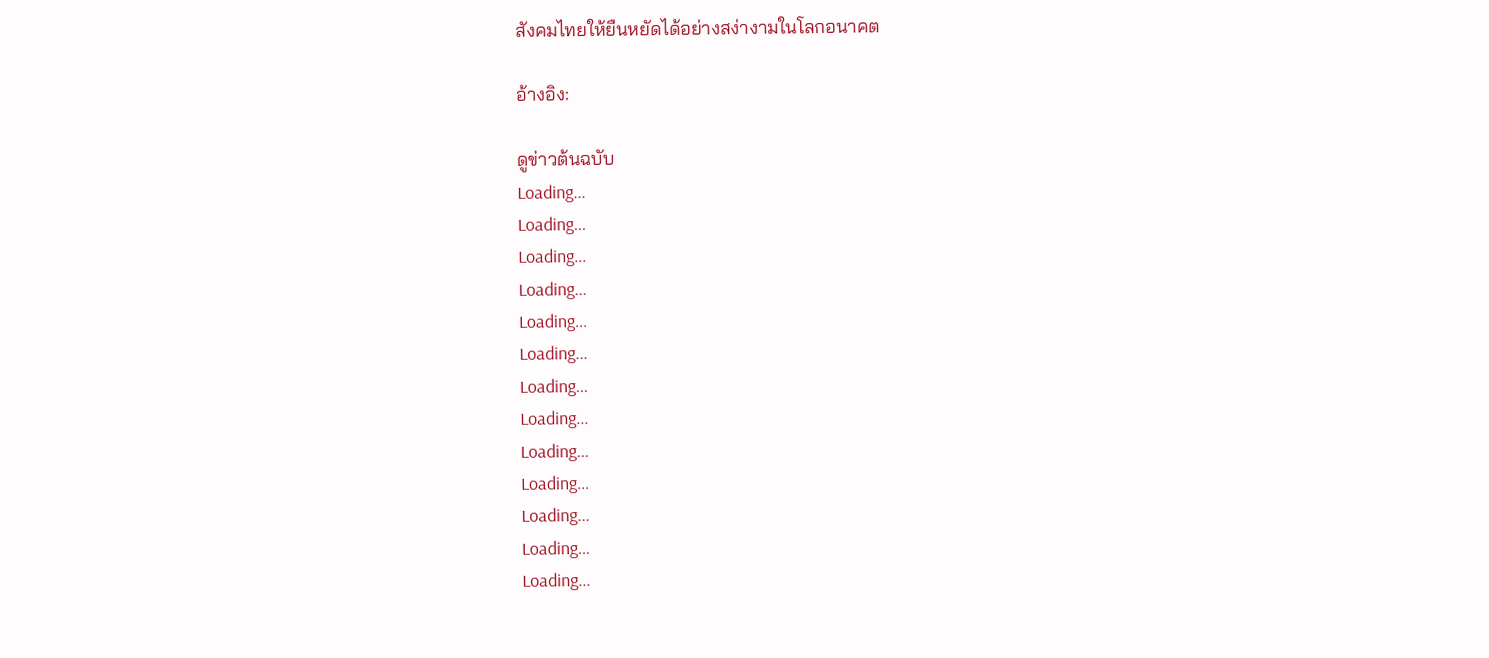สังคมไทยให้ยืนหยัดได้อย่างสง่างามในโลกอนาคต

อ้างอิง:

ดูข่าวต้นฉบับ
Loading...
Loading...
Loading...
Loading...
Loading...
Loading...
Loading...
Loading...
Loading...
Loading...
Loading...
Loading...
Loading...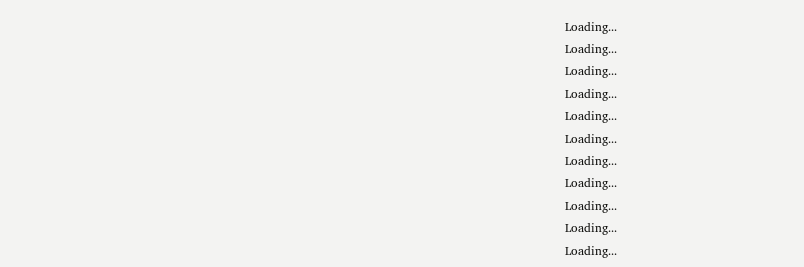Loading...
Loading...
Loading...
Loading...
Loading...
Loading...
Loading...
Loading...
Loading...
Loading...
Loading...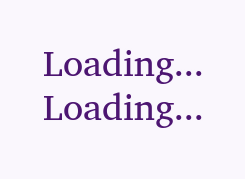Loading...
Loading...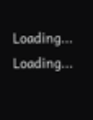Loading...
Loading...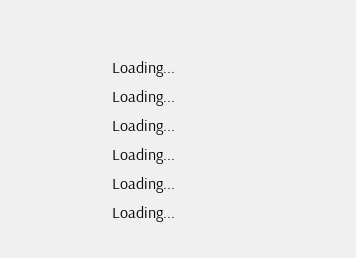Loading...
Loading...
Loading...
Loading...
Loading...
Loading...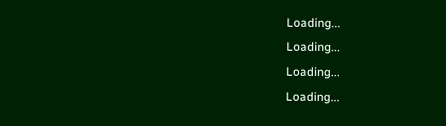Loading...
Loading...
Loading...
Loading...